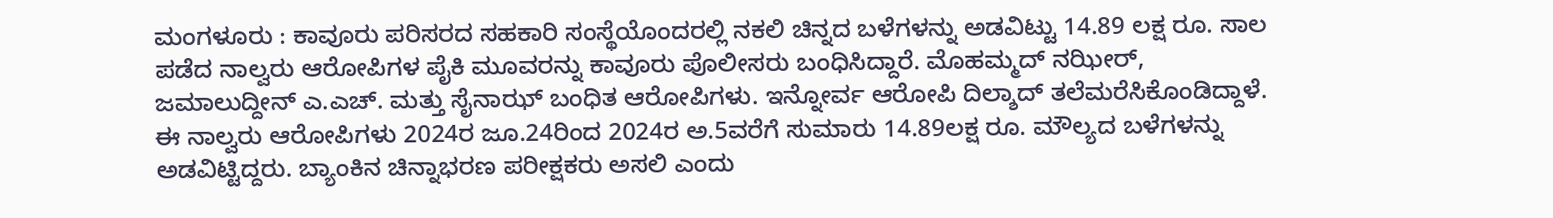ಮಂಗಳೂರು : ಕಾವೂರು ಪರಿಸರದ ಸಹಕಾರಿ ಸಂಸ್ಥೆಯೊಂದರಲ್ಲಿ ನಕಲಿ ಚಿನ್ನದ ಬಳೆಗಳನ್ನು ಅಡವಿಟ್ಟು 14.89 ಲಕ್ಷ ರೂ. ಸಾಲ ಪಡೆದ ನಾಲ್ವರು ಆರೋಪಿಗಳ ಪೈಕಿ ಮೂವರನ್ನು ಕಾವೂರು ಪೊಲೀಸರು ಬಂಧಿಸಿದ್ದಾರೆ. ಮೊಹಮ್ಮದ್ ನಝೀರ್, ಜಮಾಲುದ್ದೀನ್ ಎ.ಎಚ್. ಮತ್ತು ಸೈನಾಝ್ ಬಂಧಿತ ಆರೋಪಿಗಳು. ಇನ್ನೋರ್ವ ಆರೋಪಿ ದಿಲ್ಶಾದ್ ತಲೆಮರೆಸಿಕೊಂಡಿದ್ದಾಳೆ.
ಈ ನಾಲ್ವರು ಆರೋಪಿಗಳು 2024ರ ಜೂ.24ರಿಂದ 2024ರ ಅ.5ವರೆಗೆ ಸುಮಾರು 14.89ಲಕ್ಷ ರೂ. ಮೌಲ್ಯದ ಬಳೆಗಳನ್ನು ಅಡವಿಟ್ಟಿದ್ದರು. ಬ್ಯಾಂಕಿನ ಚಿನ್ನಾಭರಣ ಪರೀಕ್ಷಕರು ಅಸಲಿ ಎಂದು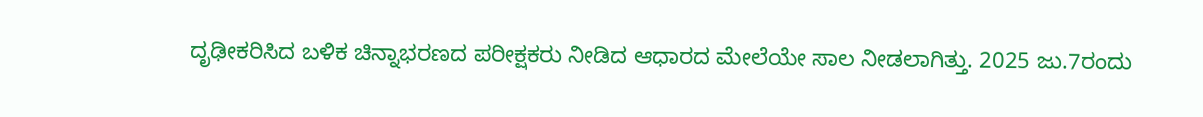ದೃಢೀಕರಿಸಿದ ಬಳಿಕ ಚಿನ್ನಾಭರಣದ ಪರೀಕ್ಷಕರು ನೀಡಿದ ಆಧಾರದ ಮೇಲೆಯೇ ಸಾಲ ನೀಡಲಾಗಿತ್ತು. 2025 ಜು.7ರಂದು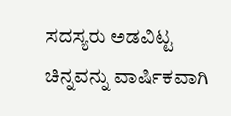ಸದಸ್ಯರು ಅಡವಿಟ್ಟ ಚಿನ್ನವನ್ನು ವಾರ್ಷಿಕವಾಗಿ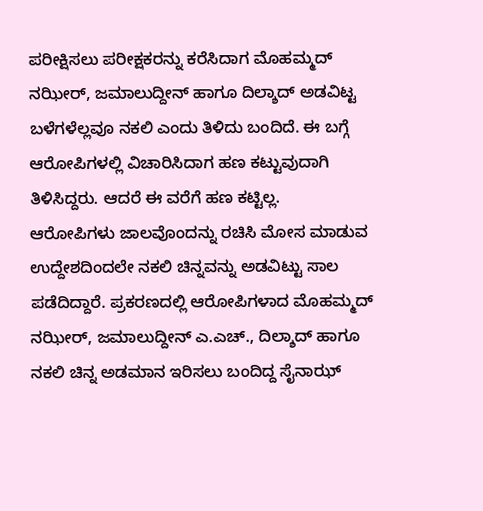ಪರೀಕ್ಷಿಸಲು ಪರೀಕ್ಷಕರನ್ನು ಕರೆಸಿದಾಗ ಮೊಹಮ್ಮದ್ ನಝೀರ್, ಜಮಾಲುದ್ದೀನ್ ಹಾಗೂ ದಿಲ್ಶಾದ್ ಅಡವಿಟ್ಟ ಬಳೆಗಳೆಲ್ಲವೂ ನಕಲಿ ಎಂದು ತಿಳಿದು ಬಂದಿದೆ. ಈ ಬಗ್ಗೆ ಆರೋಪಿಗಳಲ್ಲಿ ವಿಚಾರಿಸಿದಾಗ ಹಣ ಕಟ್ಟುವುದಾಗಿ ತಿಳಿಸಿದ್ದರು. ಆದರೆ ಈ ವರೆಗೆ ಹಣ ಕಟ್ಟಿಲ್ಲ.
ಆರೋಪಿಗಳು ಜಾಲವೊಂದನ್ನು ರಚಿಸಿ ಮೋಸ ಮಾಡುವ ಉದ್ದೇಶದಿಂದಲೇ ನಕಲಿ ಚಿನ್ನವನ್ನು ಅಡವಿಟ್ಟು ಸಾಲ ಪಡೆದಿದ್ದಾರೆ. ಪ್ರಕರಣದಲ್ಲಿ ಆರೋಪಿಗಳಾದ ಮೊಹಮ್ಮದ್ ನಝೀರ್, ಜಮಾಲುದ್ದೀನ್ ಎ.ಎಚ್., ದಿಲ್ಶಾದ್ ಹಾಗೂ ನಕಲಿ ಚಿನ್ನ ಅಡಮಾನ ಇರಿಸಲು ಬಂದಿದ್ದ ಸೈನಾಝ್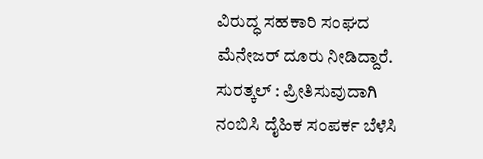ವಿರುದ್ಧ ಸಹಕಾರಿ ಸಂಘದ ಮೆನೇಜರ್ ದೂರು ನೀಡಿದ್ದಾರೆ.
ಸುರತ್ಕಲ್ : ಪ್ರೀತಿಸುವುದಾಗಿ ನಂಬಿಸಿ ದೈಹಿಕ ಸಂಪರ್ಕ ಬೆಳೆಸಿ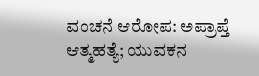ವಂಚನೆ ಆರೋಪ: ಅಪ್ರಾಪ್ತೆ ಆತ್ಮಹತ್ಯೆ; ಯುವಕನ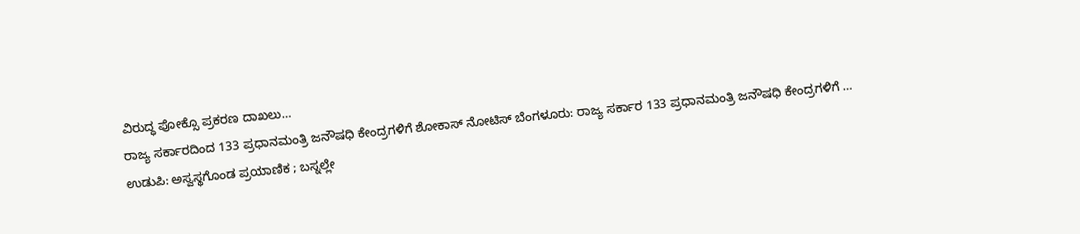ವಿರುದ್ಧ ಪೋಕ್ಸೊ ಪ್ರಕರಣ ದಾಖಲು…
ರಾಜ್ಯ ಸರ್ಕಾರದಿಂದ 133 ಪ್ರಧಾನಮಂತ್ರಿ ಜನೌಷಧಿ ಕೇಂದ್ರಗಳಿಗೆ ಶೋಕಾಸ್ ನೋಟಿಸ್ ಬೆಂಗಳೂರು: ರಾಜ್ಯ ಸರ್ಕಾರ 133 ಪ್ರಧಾನಮಂತ್ರಿ ಜನೌಷಧಿ ಕೇಂದ್ರಗಳಿಗೆ …
ಉಡುಪಿ: ಅಸ್ವಸ್ಥಗೊಂಡ ಪ್ರಯಾಣಿಕ ; ಬಸ್ನಲ್ಲೇ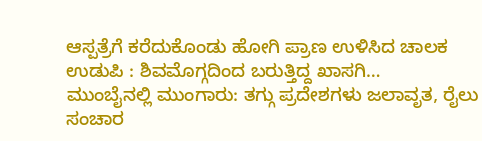ಆಸ್ಪತ್ರೆಗೆ ಕರೆದುಕೊಂಡು ಹೋಗಿ ಪ್ರಾಣ ಉಳಿಸಿದ ಚಾಲಕ ಉಡುಪಿ : ಶಿವಮೊಗ್ಗದಿಂದ ಬರುತ್ತಿದ್ದ ಖಾಸಗಿ…
ಮುಂಬೈನಲ್ಲಿ ಮುಂಗಾರು: ತಗ್ಗು ಪ್ರದೇಶಗಳು ಜಲಾವೃತ, ರೈಲು ಸಂಚಾರ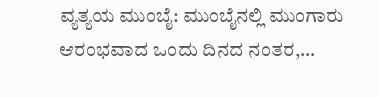ವ್ಯತ್ಯಯ ಮುಂಬೈ: ಮುಂಬೈನಲ್ಲಿ ಮುಂಗಾರು ಆರಂಭವಾದ ಒಂದು ದಿನದ ನಂತರ,…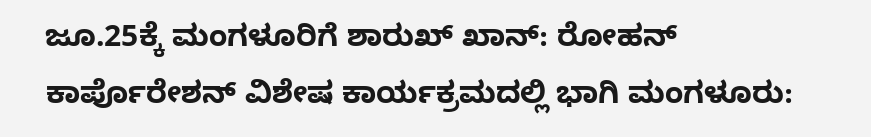ಜೂ.25ಕ್ಕೆ ಮಂಗಳೂರಿಗೆ ಶಾರುಖ್ ಖಾನ್: ರೋಹನ್ ಕಾರ್ಪೊರೇಶನ್ ವಿಶೇಷ ಕಾರ್ಯಕ್ರಮದಲ್ಲಿ ಭಾಗಿ ಮಂಗಳೂರು: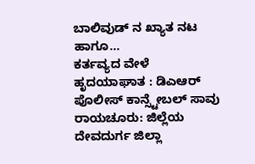ಬಾಲಿವುಡ್ ನ ಖ್ಯಾತ ನಟ ಹಾಗೂ…
ಕರ್ತವ್ಯದ ವೇಳೆ ಹೃದಯಾಘಾತ : ಡಿಎಆರ್ ಪೊಲೀಸ್ ಕಾನ್ಸ್ಟೇಬಲ್ ಸಾವು ರಾಯಚೂರು: ಜಿಲ್ಲೆಯ ದೇವದುರ್ಗ ಜಿಲ್ಲಾ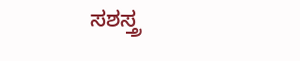ಸಶಸ್ತ್ರ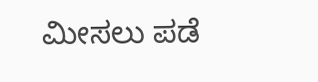ಮೀಸಲು ಪಡೆ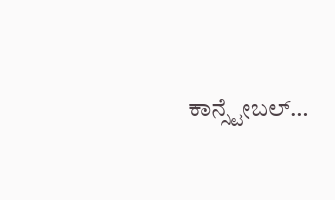ಕಾನ್ಸ್ಟೇಬಲ್…